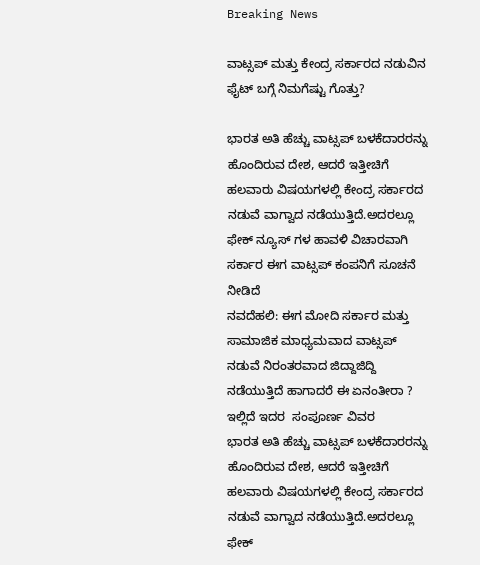Breaking News

ವಾಟ್ಸಪ್ ಮತ್ತು ಕೇಂದ್ರ ಸರ್ಕಾರದ ನಡುವಿನ ಫೈಟ್ ಬಗ್ಗೆ ನಿಮಗೆಷ್ಟು ಗೊತ್ತು?

ಭಾರತ ಅತಿ ಹೆಚ್ಚು ವಾಟ್ಸಪ್ ಬಳಕೆದಾರರನ್ನು ಹೊಂದಿರುವ ದೇಶ, ಆದರೆ ಇತ್ತೀಚಿಗೆ ಹಲವಾರು ವಿಷಯಗಳಲ್ಲಿ ಕೇಂದ್ರ ಸರ್ಕಾರದ ನಡುವೆ ವಾಗ್ವಾದ ನಡೆಯುತ್ತಿದೆ.ಅದರಲ್ಲೂ ಫೇಕ್ ನ್ಯೂಸ್ ಗಳ ಹಾವಳಿ ವಿಚಾರವಾಗಿ ಸರ್ಕಾರ ಈಗ ವಾಟ್ಸಪ್ ಕಂಪನಿಗೆ ಸೂಚನೆ ನೀಡಿದೆ
ನವದೆಹಲಿ: ಈಗ ಮೋದಿ ಸರ್ಕಾರ ಮತ್ತು ಸಾಮಾಜಿಕ ಮಾಧ್ಯಮವಾದ ವಾಟ್ಸಪ್ ನಡುವೆ ನಿರಂತರವಾದ ಜಿದ್ದಾಜಿದ್ದಿ ನಡೆಯುತ್ತಿದೆ ಹಾಗಾದರೆ ಈ ಏನಂತೀರಾ ? ಇಲ್ಲಿದೆ ಇದರ  ಸಂಪೂರ್ಣ ವಿವರ
ಭಾರತ ಅತಿ ಹೆಚ್ಚು ವಾಟ್ಸಪ್ ಬಳಕೆದಾರರನ್ನು ಹೊಂದಿರುವ ದೇಶ, ಆದರೆ ಇತ್ತೀಚಿಗೆ ಹಲವಾರು ವಿಷಯಗಳಲ್ಲಿ ಕೇಂದ್ರ ಸರ್ಕಾರದ ನಡುವೆ ವಾಗ್ವಾದ ನಡೆಯುತ್ತಿದೆ.ಅದರಲ್ಲೂ ಫೇಕ್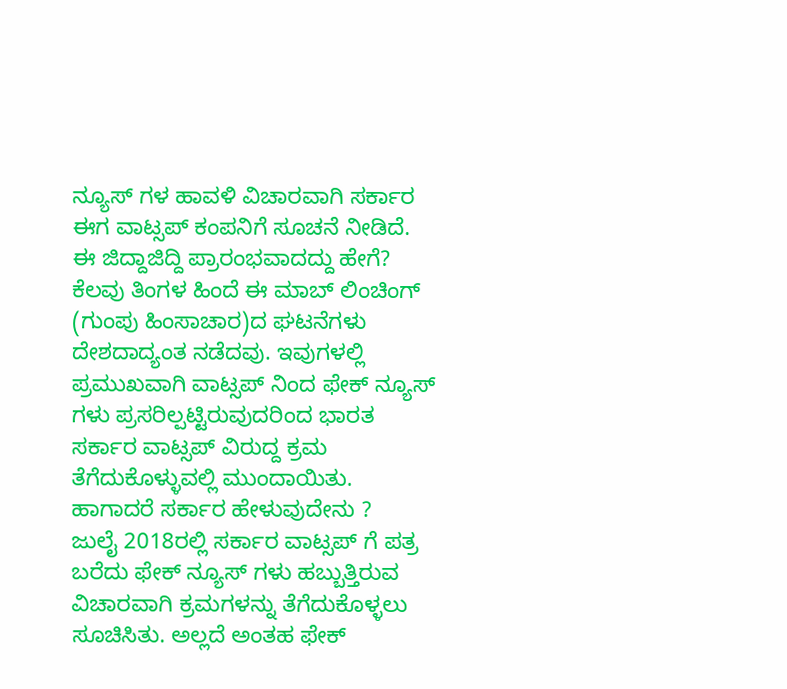ನ್ಯೂಸ್ ಗಳ ಹಾವಳಿ ವಿಚಾರವಾಗಿ ಸರ್ಕಾರ ಈಗ ವಾಟ್ಸಪ್ ಕಂಪನಿಗೆ ಸೂಚನೆ ನೀಡಿದೆ.
ಈ ಜಿದ್ದಾಜಿದ್ದಿ ಪ್ರಾರಂಭವಾದದ್ದು ಹೇಗೆ?
ಕೆಲವು ತಿಂಗಳ ಹಿಂದೆ ಈ ಮಾಬ್ ಲಿಂಚಿಂಗ್ (ಗುಂಪು ಹಿಂಸಾಚಾರ)ದ ಘಟನೆಗಳು ದೇಶದಾದ್ಯಂತ ನಡೆದವು. ಇವುಗಳಲ್ಲಿ ಪ್ರಮುಖವಾಗಿ ವಾಟ್ಸಪ್ ನಿಂದ ಫೇಕ್ ನ್ಯೂಸ್ ಗಳು ಪ್ರಸರಿಲ್ಪಟ್ಟಿರುವುದರಿಂದ ಭಾರತ ಸರ್ಕಾರ ವಾಟ್ಸಪ್ ವಿರುದ್ದ ಕ್ರಮ ತೆಗೆದುಕೊಳ್ಳುವಲ್ಲಿ ಮುಂದಾಯಿತು.
ಹಾಗಾದರೆ ಸರ್ಕಾರ ಹೇಳುವುದೇನು ?
ಜುಲೈ 2018ರಲ್ಲಿ ಸರ್ಕಾರ ವಾಟ್ಸಪ್ ಗೆ ಪತ್ರ ಬರೆದು ಫೇಕ್ ನ್ಯೂಸ್ ಗಳು ಹಬ್ಬುತ್ತಿರುವ ವಿಚಾರವಾಗಿ ಕ್ರಮಗಳನ್ನು ತೆಗೆದುಕೊಳ್ಳಲು ಸೂಚಿಸಿತು. ಅಲ್ಲದೆ ಅಂತಹ ಫೇಕ್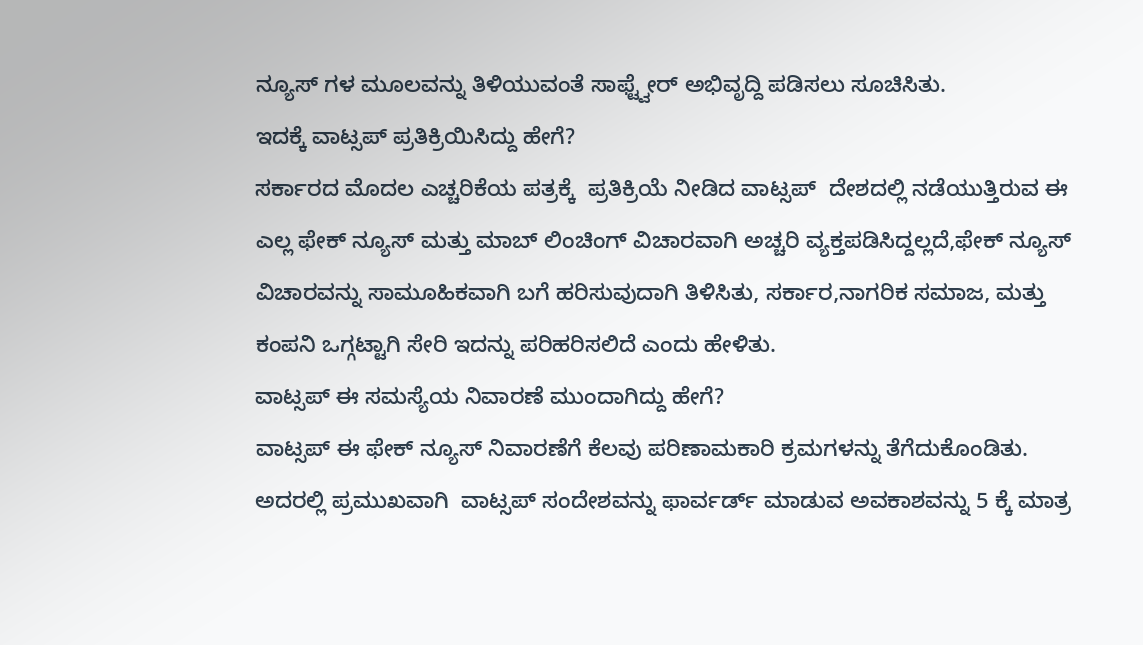ನ್ಯೂಸ್ ಗಳ ಮೂಲವನ್ನು ತಿಳಿಯುವಂತೆ ಸಾಫ್ಟ್ವೇರ್ ಅಭಿವೃದ್ದಿ ಪಡಿಸಲು ಸೂಚಿಸಿತು.
ಇದಕ್ಕೆ ವಾಟ್ಸಪ್ ಪ್ರತಿಕ್ರಿಯಿಸಿದ್ದು ಹೇಗೆ?
ಸರ್ಕಾರದ ಮೊದಲ ಎಚ್ಚರಿಕೆಯ ಪತ್ರಕ್ಕೆ  ಪ್ರತಿಕ್ರಿಯೆ ನೀಡಿದ ವಾಟ್ಸಪ್  ದೇಶದಲ್ಲಿ ನಡೆಯುತ್ತಿರುವ ಈ ಎಲ್ಲ ಫೇಕ್ ನ್ಯೂಸ್ ಮತ್ತು ಮಾಬ್ ಲಿಂಚಿಂಗ್ ವಿಚಾರವಾಗಿ ಅಚ್ಚರಿ ವ್ಯಕ್ತಪಡಿಸಿದ್ದಲ್ಲದೆ,ಫೇಕ್ ನ್ಯೂಸ್ ವಿಚಾರವನ್ನು ಸಾಮೂಹಿಕವಾಗಿ ಬಗೆ ಹರಿಸುವುದಾಗಿ ತಿಳಿಸಿತು, ಸರ್ಕಾರ,ನಾಗರಿಕ ಸಮಾಜ, ಮತ್ತು ಕಂಪನಿ ಒಗ್ಗಟ್ಟಾಗಿ ಸೇರಿ ಇದನ್ನು ಪರಿಹರಿಸಲಿದೆ ಎಂದು ಹೇಳಿತು.
ವಾಟ್ಸಪ್ ಈ ಸಮಸ್ಯೆಯ ನಿವಾರಣೆ ಮುಂದಾಗಿದ್ದು ಹೇಗೆ?
ವಾಟ್ಸಪ್ ಈ ಫೇಕ್ ನ್ಯೂಸ್ ನಿವಾರಣೆಗೆ ಕೆಲವು ಪರಿಣಾಮಕಾರಿ ಕ್ರಮಗಳನ್ನು ತೆಗೆದುಕೊಂಡಿತು. ಅದರಲ್ಲಿ ಪ್ರಮುಖವಾಗಿ  ವಾಟ್ಸಪ್ ಸಂದೇಶವನ್ನು ಫಾರ್ವರ್ಡ್ ಮಾಡುವ ಅವಕಾಶವನ್ನು 5 ಕ್ಕೆ ಮಾತ್ರ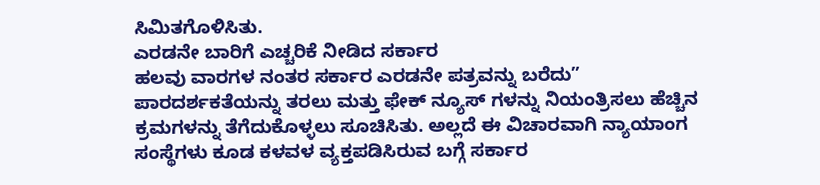ಸಿಮಿತಗೊಳಿಸಿತು.
ಎರಡನೇ ಬಾರಿಗೆ ಎಚ್ಚರಿಕೆ ನೀಡಿದ ಸರ್ಕಾರ
ಹಲವು ವಾರಗಳ ನಂತರ ಸರ್ಕಾರ ಎರಡನೇ ಪತ್ರವನ್ನು ಬರೆದು” ಪಾರದರ್ಶಕತೆಯನ್ನು ತರಲು ಮತ್ತು ಫೇಕ್ ನ್ಯೂಸ್ ಗಳನ್ನು ನಿಯಂತ್ರಿಸಲು ಹೆಚ್ಚಿನ ಕ್ರಮಗಳನ್ನು ತೆಗೆದುಕೊಳ್ಳಲು ಸೂಚಿಸಿತು. ಅಲ್ಲದೆ ಈ ವಿಚಾರವಾಗಿ ನ್ಯಾಯಾಂಗ ಸಂಸ್ಥೆಗಳು ಕೂಡ ಕಳವಳ ವ್ಯಕ್ತಪಡಿಸಿರುವ ಬಗ್ಗೆ ಸರ್ಕಾರ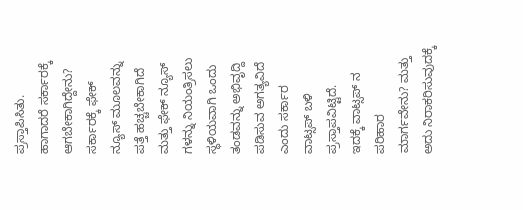ಪ್ರಸ್ತಾಪಿಸಿತು.
ಹಾಗಾದರೆ ಸರ್ಕಾರಕ್ಕೆ ಆಗಬೇಕಾಗಿದ್ದೇನು?
ಸರ್ಕಾರಕ್ಕೆ ಫೇಕ್ ನ್ಯೂಸ್ ಮೂಲವನ್ನು ಪತ್ತೆ ಹಚ್ಚಬೇಕಾಗಿದೆ ಮತ್ತು ಫೇಕ್ ನ್ಯೂಸ್ ಗಳನ್ನು ನಿಯಂತ್ರಿಸಲು ಸ್ಥಳಿಯವಾಗಿ ಒಂದು ತಂಡವನ್ನು ಅಭಿವೃದ್ದಿ ಪಡಿಸುವ ಅಗತ್ಯವಿದೆ ಎಂದು ಸರ್ಕಾರ ವಾಟ್ಸಪ್ ಬಳಿ ಪ್ರಸ್ತಾಪವಿಟ್ಟಿದೆ.
ಇದಕ್ಕೆ ವಾಟ್ಸಪ್ ನ ಪರಿಹಾರ ಮಾರ್ಗವೇನು? ಮತ್ತು ಅದು ನಿರಾಕರಿಸುವುದಕ್ಕೆ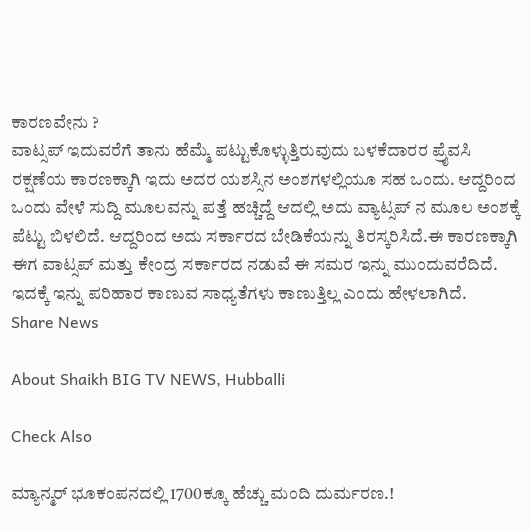ಕಾರಣವೇನು ?
ವಾಟ್ಸಪ್ ಇದುವರೆಗೆ ತಾನು ಹೆಮ್ಮೆ ಪಟ್ಟುಕೊಳ್ಳುತ್ತಿರುವುದು ಬಳಕೆದಾರರ ಪ್ರೈವಸಿ ರಕ್ಷಣೆಯ ಕಾರಣಕ್ಕಾಗಿ ಇದು ಅದರ ಯಶಸ್ಸಿನ ಅಂಶಗಳಲ್ಲಿಯೂ ಸಹ ಒಂದು. ಆದ್ದರಿಂದ ಒಂದು ವೇಳೆ ಸುದ್ದಿ ಮೂಲವನ್ನು ಪತ್ತೆ ಹಚ್ಚಿದ್ದೆ ಆದಲ್ಲಿ ಅದು ವ್ಯಾಟ್ಸಪ್ ನ ಮೂಲ ಅಂಶಕ್ಕೆ ಪೆಟ್ಟು ಬಿಳಲಿದೆ. ಆದ್ದರಿಂದ ಅದು ಸರ್ಕಾರದ ಬೇಡಿಕೆಯನ್ನು ತಿರಸ್ಕರಿಸಿದೆ.ಈ ಕಾರಣಕ್ಕಾಗಿ ಈಗ ವಾಟ್ಸಪ್ ಮತ್ತು ಕೇಂದ್ರ ಸರ್ಕಾರದ ನಡುವೆ ಈ ಸಮರ ಇನ್ನು ಮುಂದುವರೆದಿದೆ. ಇದಕ್ಕೆ ಇನ್ನು ಪರಿಹಾರ ಕಾಣುವ ಸಾಧ್ಯತೆಗಳು ಕಾಣುತ್ತಿಲ್ಲ ಎಂದು ಹೇಳಲಾಗಿದೆ.
Share News

About Shaikh BIG TV NEWS, Hubballi

Check Also

ಮ್ಯಾನ್ಮರ್ ಭೂಕಂಪನದಲ್ಲಿ 1700ಕ್ಕೂ ಹೆಚ್ಚು ಮಂದಿ ದುರ್ಮರಣ.!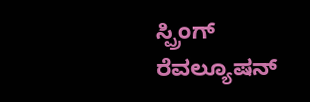ಸ್ಪ್ರಿಂಗ್ ರೆವಲ್ಯೂಷನ್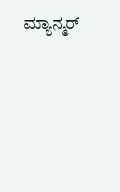ಮ್ಯಾನ್ಮರ್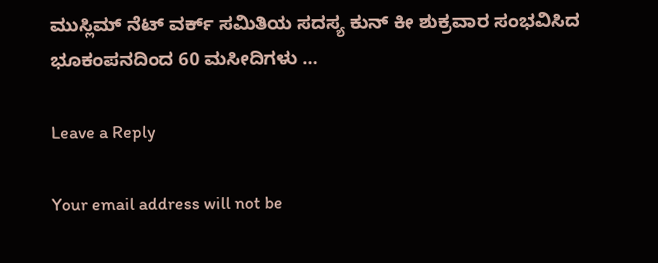ಮುಸ್ಲಿಮ್ ನೆಟ್ ವರ್ಕ್ ಸಮಿತಿಯ ಸದಸ್ಯ ಕುನ್ ಕೀ ಶುಕ್ರವಾರ ಸಂಭವಿಸಿದ ಭೂಕಂಪನದಿಂದ 60 ಮಸೀದಿಗಳು …

Leave a Reply

Your email address will not be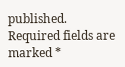published. Required fields are marked *